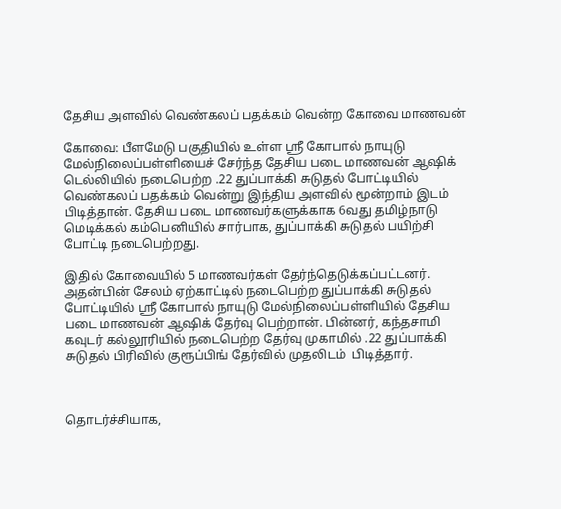தேசிய அளவில் வெண்கலப் பதக்கம் வென்ற கோவை மாணவன்

கோவை: பீளமேடு பகுதியில் உள்ள ஸ்ரீ கோபால் நாயுடு மேல்நிலைப்பள்ளியைச் சேர்ந்த தேசிய படை மாணவன் ஆஷிக் டெல்லியில் நடைபெற்ற .22 துப்பாக்கி சுடுதல் போட்டியில் வெண்கலப் பதக்கம் வென்று இந்திய அளவில் மூன்றாம் இடம் பிடித்தான். தேசிய படை மாணவர்களுக்காக 6வது தமிழ்நாடு மெடிக்கல் கம்பெனியில் சார்பாக, துப்பாக்கி சுடுதல் பயிற்சி போட்டி நடைபெற்றது.

இதில் கோவையில் 5 மாணவர்கள் தேர்ந்தெடுக்கப்பட்டனர். அதன்பின் சேலம் ஏற்காட்டில் நடைபெற்ற துப்பாக்கி சுடுதல் போட்டியில் ஸ்ரீ கோபால் நாயுடு மேல்நிலைப்பள்ளியில் தேசிய படை மாணவன் ஆஷிக் தேர்வு பெற்றான். பின்னர், கந்தசாமி கவுடர் கல்லூரியில் நடைபெற்ற தேர்வு முகாமில் .22 துப்பாக்கி சுடுதல் பிரிவில் குரூப்பிங் தேர்வில் முதலிடம்  பிடித்தார்.



தொடர்ச்சியாக,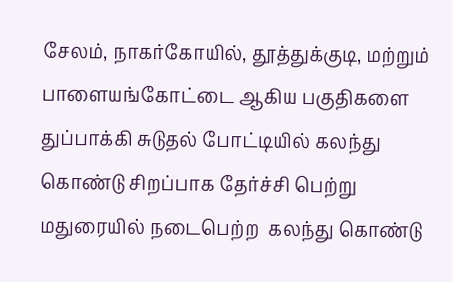சேலம், நாகர்கோயில், தூத்துக்குடி, மற்றும் பாளையங்கோட்டை ஆகிய பகுதிகளை துப்பாக்கி சுடுதல் போட்டியில் கலந்து கொண்டு சிறப்பாக தேர்ச்சி பெற்று மதுரையில் நடைபெற்ற  கலந்து கொண்டு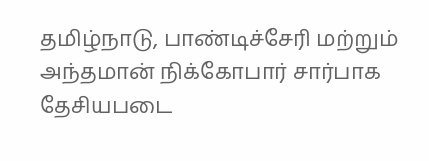தமிழ்நாடு, பாண்டிச்சேரி மற்றும் அந்தமான் நிக்கோபார் சார்பாக தேசியபடை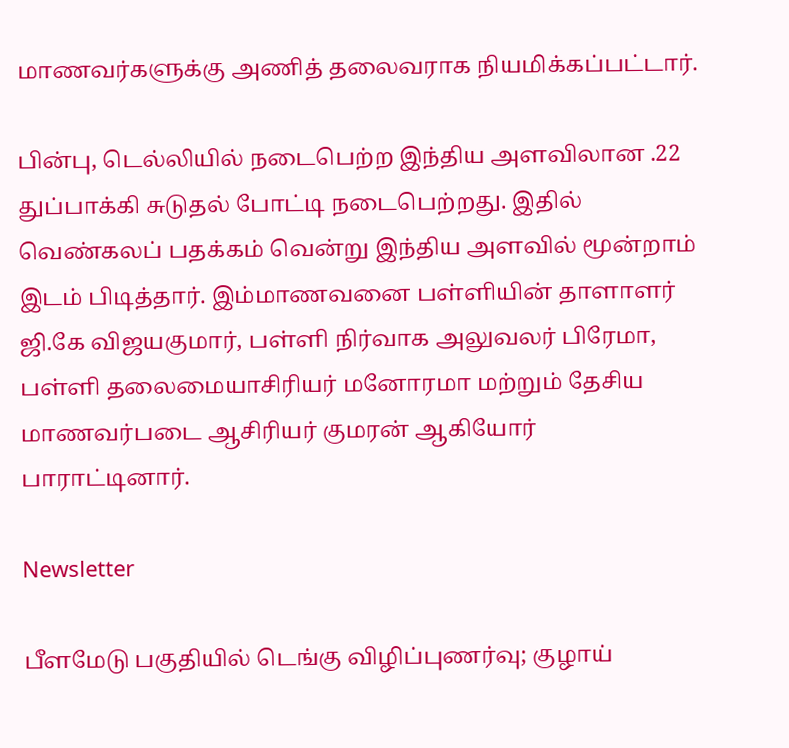மாணவர்களுக்கு அணித் தலைவராக நியமிக்கப்பட்டார்.

பின்பு, டெல்லியில் நடைபெற்ற இந்திய அளவிலான .22 துப்பாக்கி சுடுதல் போட்டி நடைபெற்றது. இதில் வெண்கலப் பதக்கம் வென்று இந்திய அளவில் மூன்றாம் இடம் பிடித்தார். இம்மாணவனை பள்ளியின் தாளாளர்  ஜி.கே விஜயகுமார், பள்ளி நிர்வாக அலுவலர் பிரேமா, பள்ளி தலைமையாசிரியர் மனோரமா மற்றும் தேசிய மாணவர்படை ஆசிரியர் குமரன் ஆகியோர் பாராட்டினார்.

Newsletter

பீளமேடு பகுதியில் டெங்கு விழிப்புணர்வு; குழாய்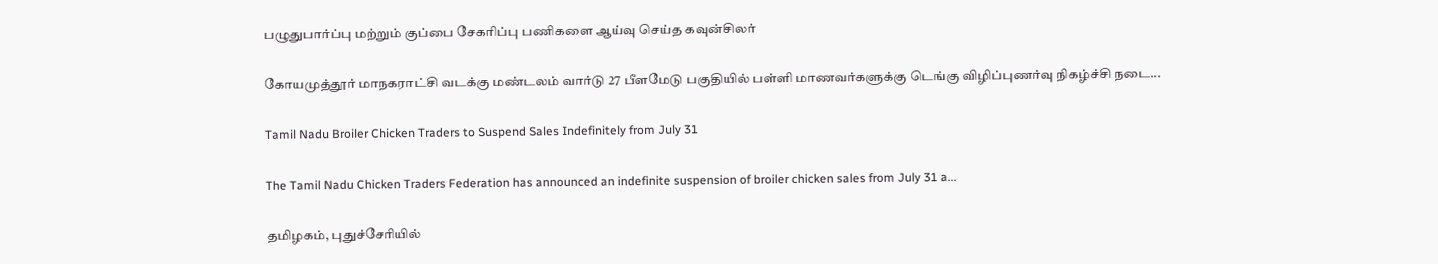பழுதுபார்ப்பு மற்றும் குப்பை சேகரிப்பு பணிகளை ஆய்வு செய்த கவுன்சிலர்

கோயமுத்தூர் மாநகராட்சி வடக்கு மண்டலம் வார்டு 27 பீளமேடு பகுதியில் பள்ளி மாணவர்களுக்கு டெங்கு விழிப்புணர்வு நிகழ்ச்சி நடை...

Tamil Nadu Broiler Chicken Traders to Suspend Sales Indefinitely from July 31

The Tamil Nadu Chicken Traders Federation has announced an indefinite suspension of broiler chicken sales from July 31 a...

தமிழகம், புதுச்சேரியில்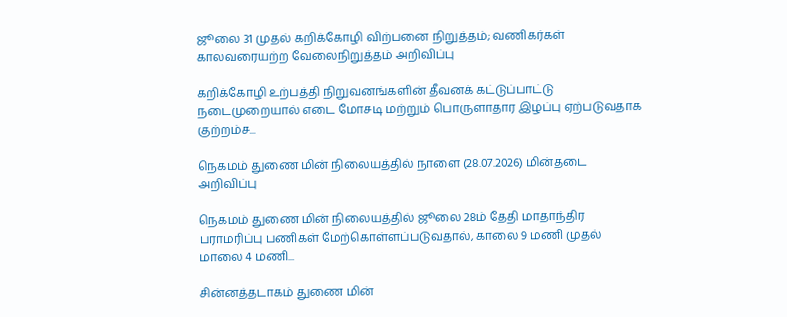ஜூலை 31 முதல் கறிக்கோழி விற்பனை நிறுத்தம்; வணிகர்கள் காலவரையற்ற வேலைநிறுத்தம் அறிவிப்பு

கறிக்கோழி உற்பத்தி நிறுவனங்களின் தீவனக் கட்டுப்பாட்டு நடைமுறையால் எடை மோசடி மற்றும் பொருளாதார இழப்பு ஏற்படுவதாக குற்றம்ச...

நெகமம் துணை மின் நிலையத்தில் நாளை (28.07.2026) மின்தடை அறிவிப்பு

நெகமம் துணை மின் நிலையத்தில் ஜூலை 28ம் தேதி மாதாந்திர பராமரிப்பு பணிகள் மேற்கொள்ளப்படுவதால், காலை 9 மணி முதல் மாலை 4 மணி...

சின்னத்தடாகம் துணை மின்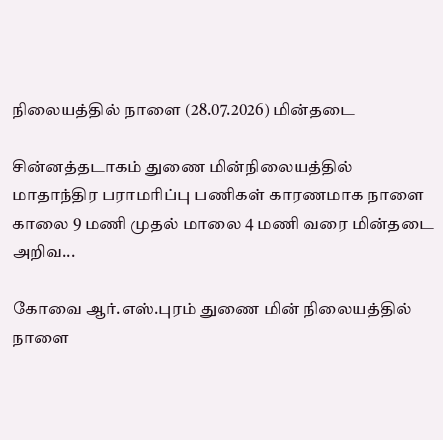நிலையத்தில் நாளை (28.07.2026) மின்தடை

சின்னத்தடாகம் துணை மின்நிலையத்தில் மாதாந்திர பராமரிப்பு பணிகள் காரணமாக நாளை காலை 9 மணி முதல் மாலை 4 மணி வரை மின்தடை அறிவ...

கோவை ஆர்.எஸ்.புரம் துணை மின் நிலையத்தில் நாளை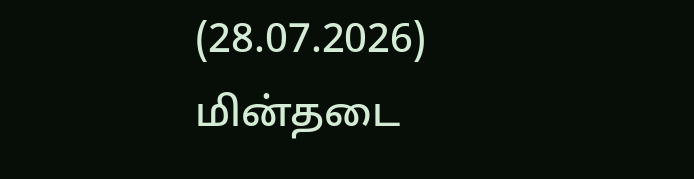(28.07.2026) மின்தடை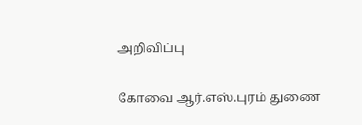அறிவிப்பு

கோவை ஆர்.எஸ்.புரம் துணை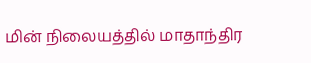மின் நிலையத்தில் மாதாந்திர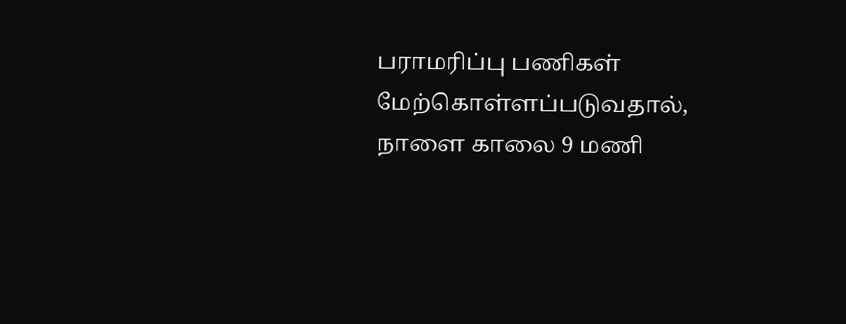பராமரிப்பு பணிகள் மேற்கொள்ளப்படுவதால், நாளை காலை 9 மணி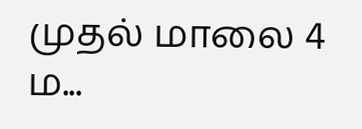முதல் மாலை 4 ம...